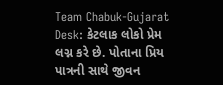Team Chabuk-Gujarat Desk: કેટલાક લોકો પ્રેમ લગ્ન કરે છે. પોતાના પ્રિય પાત્રની સાથે જીવન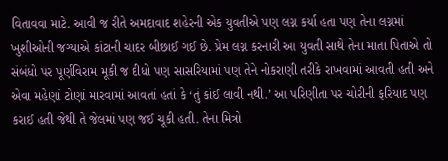વિતાવવા માટે. આવી જ રીતે અમદાવાદ શહેરની એક યુવતીએ પણ લગ્ન કર્યા હતા પણ તેના લગ્નમાં ખુશીઓની જગ્યાએ કાંટાની ચાદર બીછાઈ ગઈ છે. પ્રેમ લગ્ન કરનારી આ યુવતી સાથે તેના માતા પિતાએ તો સંબંધો પર પૂર્ણવિરામ મૂકી જ દીધો પણ સાસરિયામાં પણ તેને નોકરાણી તરીકે રાખવામાં આવતી હતી અને એવા મહેણાં ટોણાં મારવામાં આવતાં હતાં કે ‘તું કાંઈ લાવી નથી.’ આ પરિણીતા પર ચોરીની ફરિયાદ પણ કરાઈ હતી જેથી તે જેલમાં પણ જઈ ચૂકી હતી. તેના મિત્રો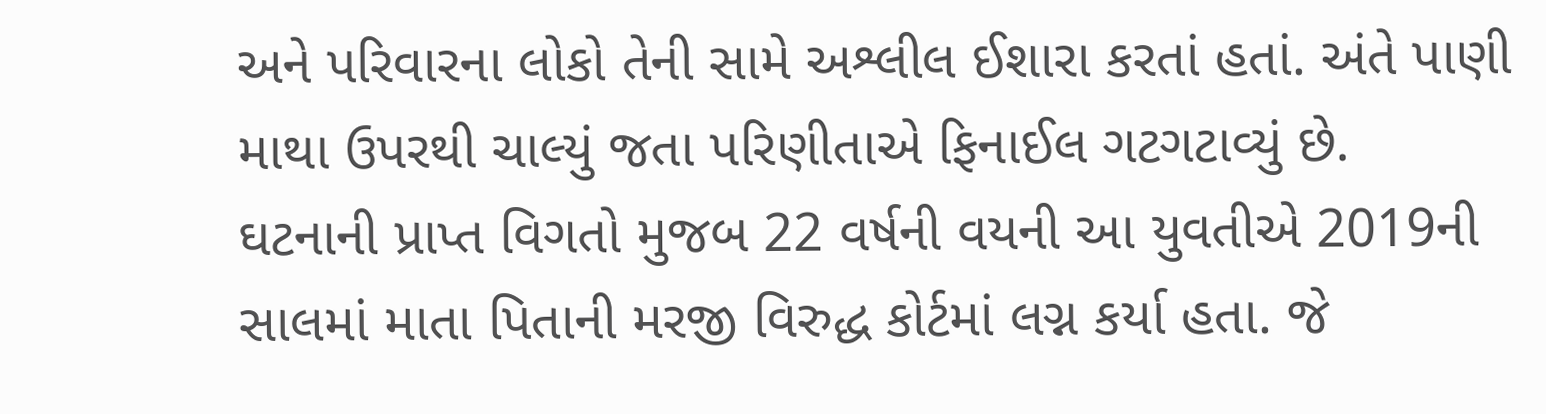અને પરિવારના લોકો તેની સામે અશ્લીલ ઈશારા કરતાં હતાં. અંતે પાણી માથા ઉપરથી ચાલ્યું જતા પરિણીતાએ ફિનાઈલ ગટગટાવ્યું છે.
ઘટનાની પ્રાપ્ત વિગતો મુજબ 22 વર્ષની વયની આ યુવતીએ 2019ની સાલમાં માતા પિતાની મરજી વિરુદ્ધ કોર્ટમાં લગ્ન કર્યા હતા. જે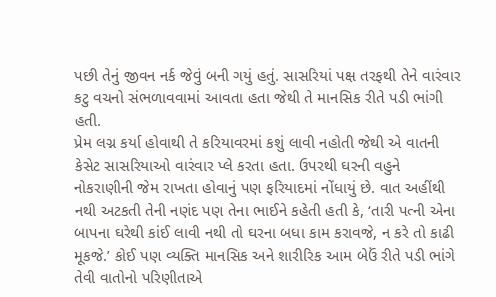પછી તેનું જીવન નર્ક જેવું બની ગયું હતું. સાસરિયાં પક્ષ તરફથી તેને વારંવાર કટુ વચનો સંભળાવવામાં આવતા હતા જેથી તે માનસિક રીતે પડી ભાંગી હતી.
પ્રેમ લગ્ન કર્યા હોવાથી તે કરિયાવરમાં કશું લાવી નહોતી જેથી એ વાતની કેસેટ સાસરિયાઓ વારંવાર પ્લે કરતા હતા. ઉપરથી ઘરની વહુને નોકરાણીની જેમ રાખતા હોવાનું પણ ફરિયાદમાં નોંધાયું છે. વાત અહીંથી નથી અટકતી તેની નણંદ પણ તેના ભાઈને કહેતી હતી કે, ‘તારી પત્ની એના બાપના ઘરેથી કાંઈ લાવી નથી તો ઘરના બધા કામ કરાવજે, ન કરે તો કાઢી મૂકજે.’ કોઈ પણ વ્યક્તિ માનસિક અને શારીરિક આમ બેઉં રીતે પડી ભાંગે તેવી વાતોનો પરિણીતાએ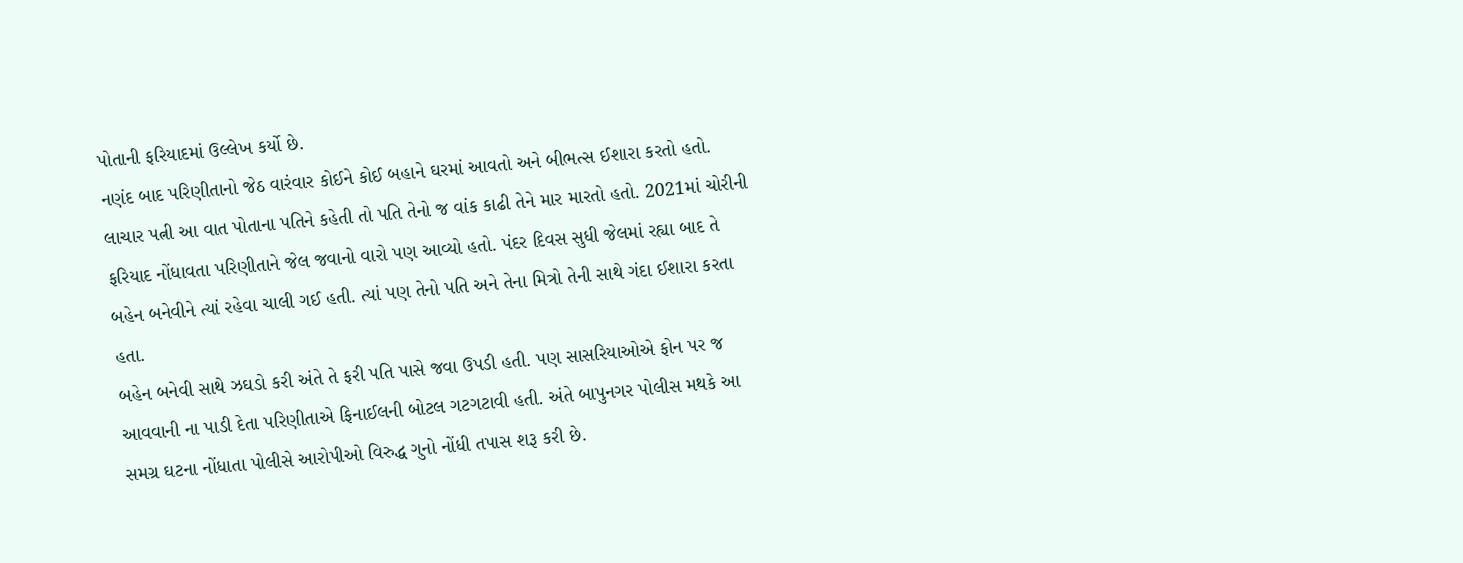પોતાની ફરિયાદમાં ઉલ્લેખ કર્યો છે.
નણંદ બાદ પરિણીતાનો જેઠ વારંવાર કોઈને કોઈ બહાને ઘરમાં આવતો અને બીભત્સ ઈશારા કરતો હતો. લાચાર પત્ની આ વાત પોતાના પતિને કહેતી તો પતિ તેનો જ વાંક કાઢી તેને માર મારતો હતો. 2021માં ચોરીની ફરિયાદ નોંધાવતા પરિણીતાને જેલ જવાનો વારો પણ આવ્યો હતો. પંદર દિવસ સુધી જેલમાં રહ્યા બાદ તે બહેન બનેવીને ત્યાં રહેવા ચાલી ગઈ હતી. ત્યાં પણ તેનો પતિ અને તેના મિત્રો તેની સાથે ગંદા ઈશારા કરતા હતા.
બહેન બનેવી સાથે ઝઘડો કરી અંતે તે ફરી પતિ પાસે જવા ઉપડી હતી. પણ સાસરિયાઓએ ફોન પર જ આવવાની ના પાડી દેતા પરિણીતાએ ફિનાઈલની બોટલ ગટગટાવી હતી. અંતે બાપુનગર પોલીસ મથકે આ સમગ્ર ઘટના નોંધાતા પોલીસે આરોપીઓ વિરુદ્ધ ગુનો નોંધી તપાસ શરૂ કરી છે.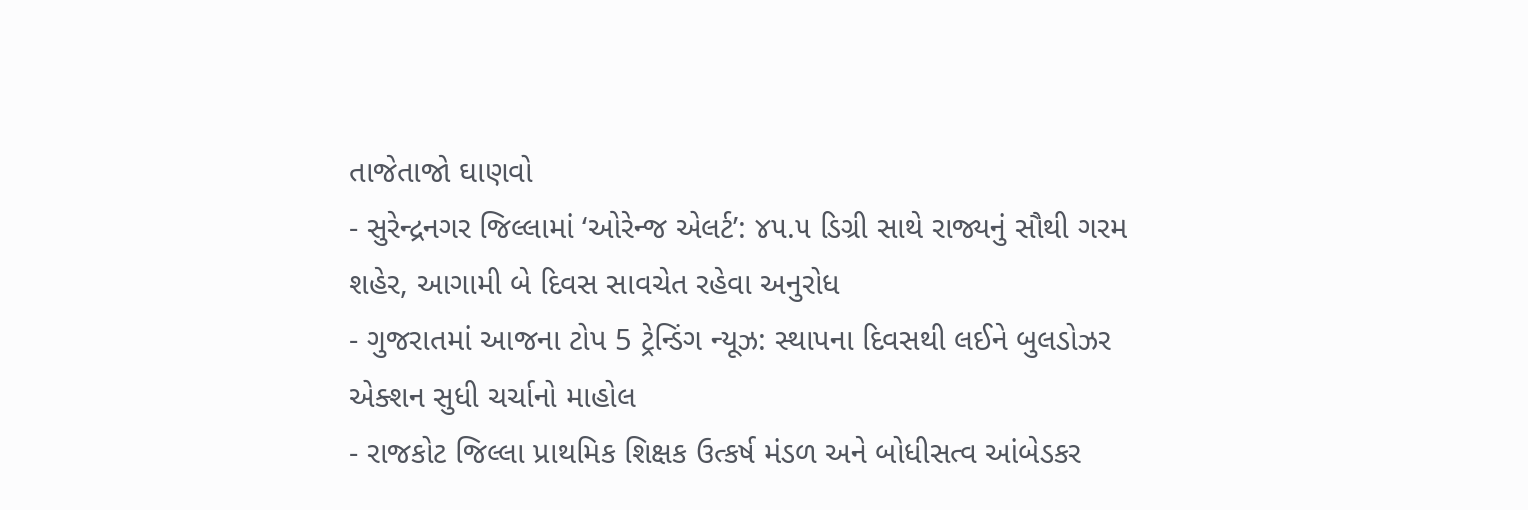તાજેતાજો ઘાણવો
- સુરેન્દ્રનગર જિલ્લામાં ‘ઓરેન્જ એલર્ટ’: ૪૫.૫ ડિગ્રી સાથે રાજ્યનું સૌથી ગરમ શહેર, આગામી બે દિવસ સાવચેત રહેવા અનુરોધ
- ગુજરાતમાં આજના ટોપ 5 ટ્રેન્ડિંગ ન્યૂઝ: સ્થાપના દિવસથી લઈને બુલડોઝર એક્શન સુધી ચર્ચાનો માહોલ
- રાજકોટ જિલ્લા પ્રાથમિક શિક્ષક ઉત્કર્ષ મંડળ અને બોધીસત્વ આંબેડકર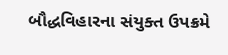બૌદ્ધવિહારના સંયુક્ત ઉપક્રમે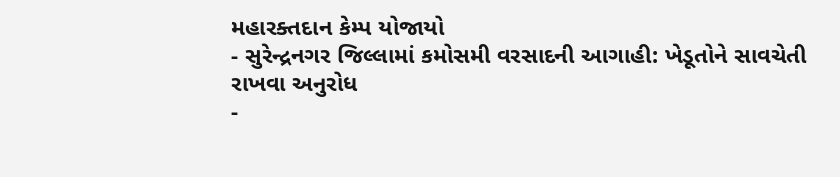મહારક્તદાન કેમ્પ યોજાયો
- સુરેન્દ્રનગર જિલ્લામાં કમોસમી વરસાદની આગાહી: ખેડૂતોને સાવચેતી રાખવા અનુરોધ
-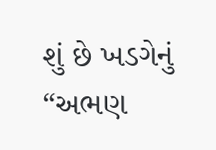શું છે ખડગેનું “અભણ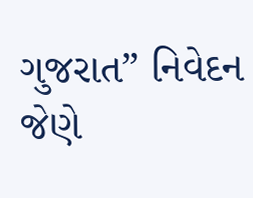ગુજરાત” નિવેદન જેણે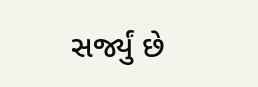સર્જ્યું છે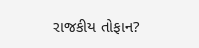રાજકીય તોફાન?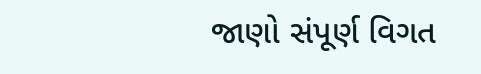જાણો સંપૂર્ણ વિગત